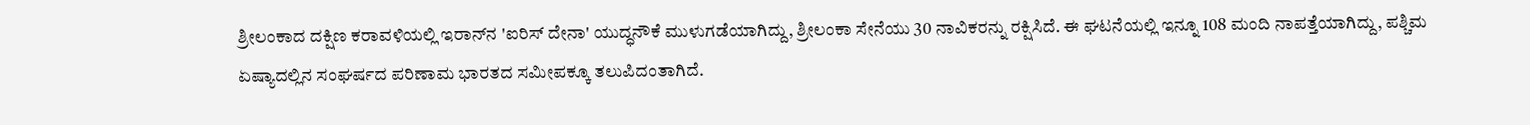ಶ್ರೀಲಂಕಾದ ದಕ್ಷಿಣ ಕರಾವಳಿಯಲ್ಲಿ ಇರಾನ್‌ನ 'ಐರಿಸ್ ದೇನಾ' ಯುದ್ಧನೌಕೆ ಮುಳುಗಡೆಯಾಗಿದ್ದು, ಶ್ರೀಲಂಕಾ ಸೇನೆಯು 30 ನಾವಿಕರನ್ನು ರಕ್ಷಿಸಿದೆ. ಈ ಘಟನೆಯಲ್ಲಿ ಇನ್ನೂ 108 ಮಂದಿ ನಾಪತ್ತೆಯಾಗಿದ್ದು, ಪಶ್ಚಿಮ ಏಷ್ಯಾದಲ್ಲಿನ ಸಂಘರ್ಷದ ಪರಿಣಾಮ ಭಾರತದ ಸಮೀಪಕ್ಕೂ ತಲುಪಿದಂತಾಗಿದೆ.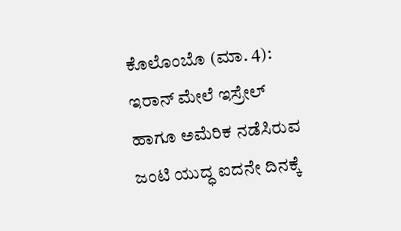ಕೊಲೊಂಬೊ (ಮಾ. 4): ಇರಾನ್‌ ಮೇಲೆ ಇಸ್ರೇಲ್‌ ಹಾಗೂ ಅಮೆರಿಕ ನಡೆಸಿರುವ ಜಂಟಿ ಯುದ್ಧ ಐದನೇ ದಿನಕ್ಕೆ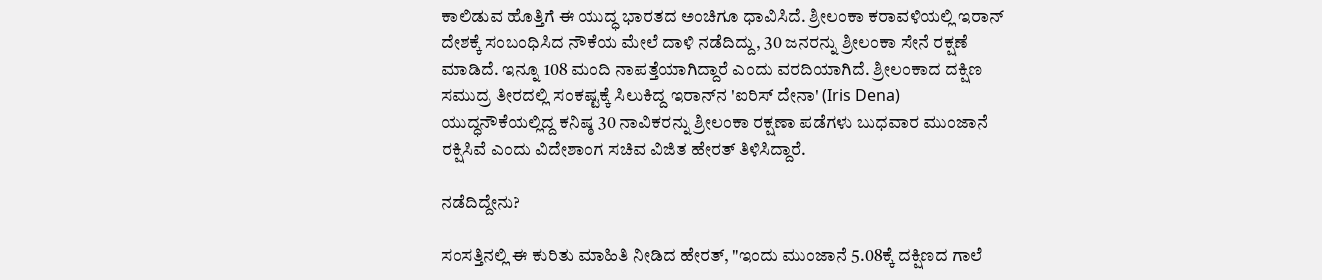ಕಾಲಿಡುವ ಹೊತ್ತಿಗೆ ಈ ಯುದ್ಧ ಭಾರತದ ಅಂಚಿಗೂ ಧಾವಿಸಿದೆ. ಶ್ರೀಲಂಕಾ ಕರಾವಳಿಯಲ್ಲಿ ಇರಾನ್‌ ದೇಶಕ್ಕೆ ಸಂಬಂಧಿಸಿದ ನೌಕೆಯ ಮೇಲೆ ದಾಳಿ ನಡೆದಿದ್ದು, 30 ಜನರನ್ನು ಶ್ರೀಲಂಕಾ ಸೇನೆ ರಕ್ಷಣೆ ಮಾಡಿದೆ. ಇನ್ನೂ 108 ಮಂದಿ ನಾಪತ್ತೆಯಾಗಿದ್ದಾರೆ ಎಂದು ವರದಿಯಾಗಿದೆ. ಶ್ರೀಲಂಕಾದ ದಕ್ಷಿಣ ಸಮುದ್ರ ತೀರದಲ್ಲಿ ಸಂಕಷ್ಟಕ್ಕೆ ಸಿಲುಕಿದ್ದ ಇರಾನ್‌ನ 'ಐರಿಸ್ ದೇನಾ' (Iris Dena) ಯುದ್ಧನೌಕೆಯಲ್ಲಿದ್ದ ಕನಿಷ್ಠ 30 ನಾವಿಕರನ್ನು ಶ್ರೀಲಂಕಾ ರಕ್ಷಣಾ ಪಡೆಗಳು ಬುಧವಾರ ಮುಂಜಾನೆ ರಕ್ಷಿಸಿವೆ ಎಂದು ವಿದೇಶಾಂಗ ಸಚಿವ ವಿಜಿತ ಹೇರತ್ ತಿಳಿಸಿದ್ದಾರೆ.

ನಡೆದಿದ್ದೇನು?

ಸಂಸತ್ತಿನಲ್ಲಿ ಈ ಕುರಿತು ಮಾಹಿತಿ ನೀಡಿದ ಹೇರತ್, "ಇಂದು ಮುಂಜಾನೆ 5.08ಕ್ಕೆ ದಕ್ಷಿಣದ ಗಾಲೆ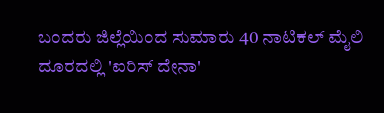ಬಂದರು ಜಿಲ್ಲೆಯಿಂದ ಸುಮಾರು 40 ನಾಟಿಕಲ್ ಮೈಲಿ ದೂರದಲ್ಲಿ 'ಐರಿಸ್ ದೇನಾ'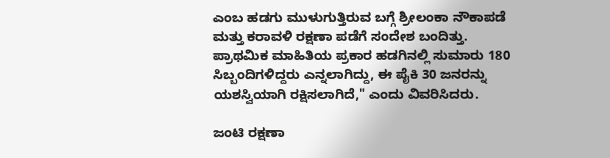ಎಂಬ ಹಡಗು ಮುಳುಗುತ್ತಿರುವ ಬಗ್ಗೆ ಶ್ರೀಲಂಕಾ ನೌಕಾಪಡೆ ಮತ್ತು ಕರಾವಳಿ ರಕ್ಷಣಾ ಪಡೆಗೆ ಸಂದೇಶ ಬಂದಿತ್ತು. ಪ್ರಾಥಮಿಕ ಮಾಹಿತಿಯ ಪ್ರಕಾರ ಹಡಗಿನಲ್ಲಿ ಸುಮಾರು 180 ಸಿಬ್ಬಂದಿಗಳಿದ್ದರು ಎನ್ನಲಾಗಿದ್ದು, ಈ ಪೈಕಿ 30 ಜನರನ್ನು ಯಶಸ್ವಿಯಾಗಿ ರಕ್ಷಿಸಲಾಗಿದೆ," ಎಂದು ವಿವರಿಸಿದರು.

ಜಂಟಿ ರಕ್ಷಣಾ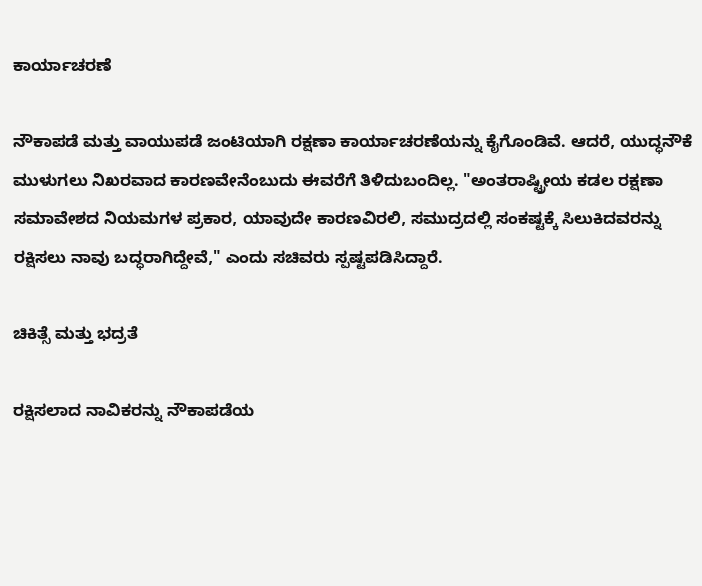ಕಾರ್ಯಾಚರಣೆ

ನೌಕಾಪಡೆ ಮತ್ತು ವಾಯುಪಡೆ ಜಂಟಿಯಾಗಿ ರಕ್ಷಣಾ ಕಾರ್ಯಾಚರಣೆಯನ್ನು ಕೈಗೊಂಡಿವೆ. ಆದರೆ, ಯುದ್ಧನೌಕೆ ಮುಳುಗಲು ನಿಖರವಾದ ಕಾರಣವೇನೆಂಬುದು ಈವರೆಗೆ ತಿಳಿದುಬಂದಿಲ್ಲ. "ಅಂತರಾಷ್ಟ್ರೀಯ ಕಡಲ ರಕ್ಷಣಾ ಸಮಾವೇಶದ ನಿಯಮಗಳ ಪ್ರಕಾರ, ಯಾವುದೇ ಕಾರಣವಿರಲಿ, ಸಮುದ್ರದಲ್ಲಿ ಸಂಕಷ್ಟಕ್ಕೆ ಸಿಲುಕಿದವರನ್ನು ರಕ್ಷಿಸಲು ನಾವು ಬದ್ಧರಾಗಿದ್ದೇವೆ," ಎಂದು ಸಚಿವರು ಸ್ಪಷ್ಟಪಡಿಸಿದ್ದಾರೆ.

ಚಿಕಿತ್ಸೆ ಮತ್ತು ಭದ್ರತೆ

ರಕ್ಷಿಸಲಾದ ನಾವಿಕರನ್ನು ನೌಕಾಪಡೆಯ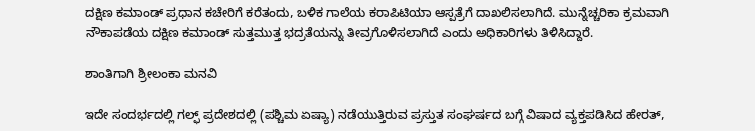ದಕ್ಷಿಣ ಕಮಾಂಡ್ ಪ್ರಧಾನ ಕಚೇರಿಗೆ ಕರೆತಂದು, ಬಳಿಕ ಗಾಲೆಯ ಕರಾಪಿಟಿಯಾ ಆಸ್ಪತ್ರೆಗೆ ದಾಖಲಿಸಲಾಗಿದೆ. ಮುನ್ನೆಚ್ಚರಿಕಾ ಕ್ರಮವಾಗಿ ನೌಕಾಪಡೆಯ ದಕ್ಷಿಣ ಕಮಾಂಡ್ ಸುತ್ತಮುತ್ತ ಭದ್ರತೆಯನ್ನು ತೀವ್ರಗೊಳಿಸಲಾಗಿದೆ ಎಂದು ಅಧಿಕಾರಿಗಳು ತಿಳಿಸಿದ್ದಾರೆ.

ಶಾಂತಿಗಾಗಿ ಶ್ರೀಲಂಕಾ ಮನವಿ

ಇದೇ ಸಂದರ್ಭದಲ್ಲಿ ಗಲ್ಫ್ ಪ್ರದೇಶದಲ್ಲಿ (ಪಶ್ಚಿಮ ಏಷ್ಯಾ) ನಡೆಯುತ್ತಿರುವ ಪ್ರಸ್ತುತ ಸಂಘರ್ಷದ ಬಗ್ಗೆ ವಿಷಾದ ವ್ಯಕ್ತಪಡಿಸಿದ ಹೇರತ್,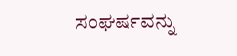ಸಂಘರ್ಷವನ್ನು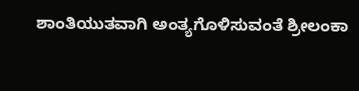ಶಾಂತಿಯುತವಾಗಿ ಅಂತ್ಯಗೊಳಿಸುವಂತೆ ಶ್ರೀಲಂಕಾ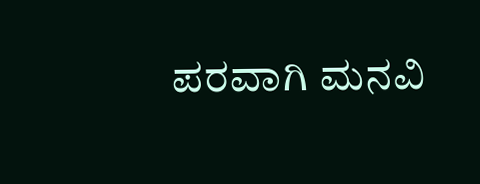ಪರವಾಗಿ ಮನವಿ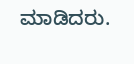ಮಾಡಿದರು.